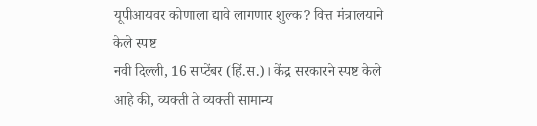यूपीआयवर कोणाला द्यावे लागणार शुल्क? वित्त मंत्रालयाने केले स्पष्ट
नवी दिल्ली, 16 सप्टेंबर (हिं.स.)। केंद्र सरकारने स्पष्ट केले आहे की, व्यक्ती ते व्यक्ती सामान्य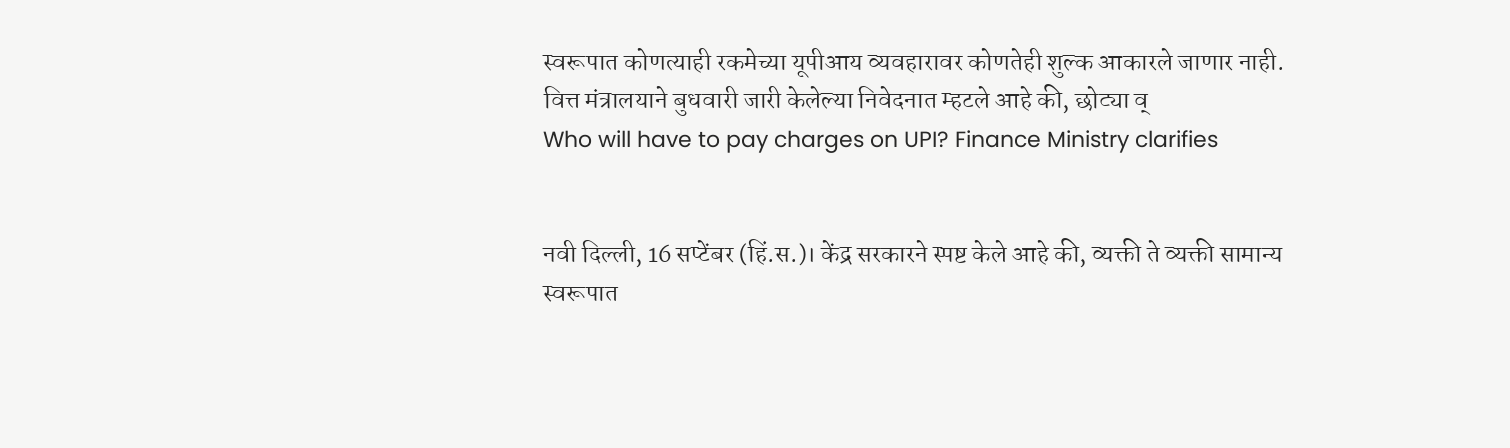स्वरूपात कोणत्याही रकमेच्या यूपीआय व्यवहारावर कोणतेही शुल्क आकारले जाणार नाही. वित्त मंत्रालयाने बुधवारी जारी केलेल्या निवेदनात म्हटले आहे की, छोट्या व्
Who will have to pay charges on UPI? Finance Ministry clarifies


नवी दिल्ली, 16 सप्टेंबर (हिं.स.)। केंद्र सरकारने स्पष्ट केले आहे की, व्यक्ती ते व्यक्ती सामान्य स्वरूपात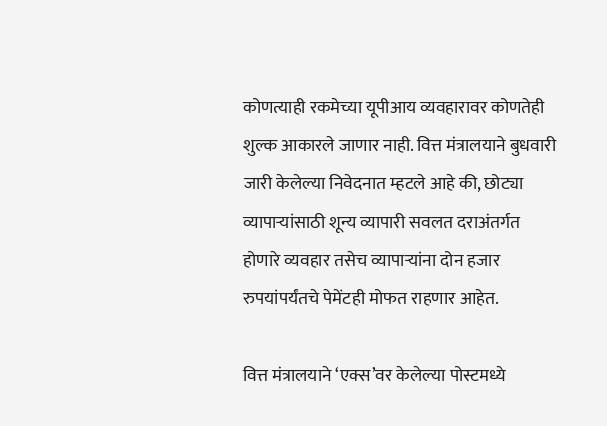कोणत्याही रकमेच्या यूपीआय व्यवहारावर कोणतेही शुल्क आकारले जाणार नाही. वित्त मंत्रालयाने बुधवारी जारी केलेल्या निवेदनात म्हटले आहे की, छोट्या व्यापाऱ्यांसाठी शून्य व्यापारी सवलत दराअंतर्गत होणारे व्यवहार तसेच व्यापाऱ्यांना दोन हजार रुपयांपर्यंतचे पेमेंटही मोफत राहणार आहेत.

वित्त मंत्रालयाने ‘एक्स’वर केलेल्या पोस्टमध्ये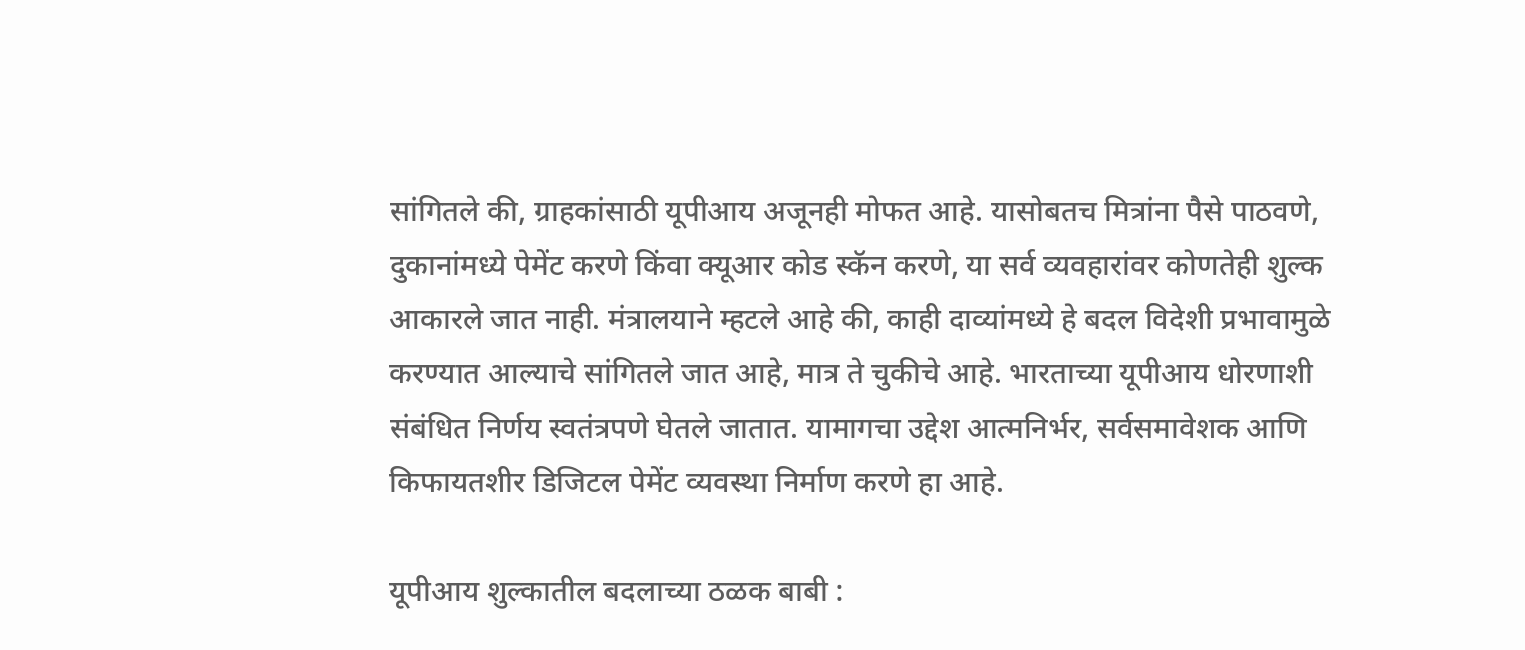सांगितले की, ग्राहकांसाठी यूपीआय अजूनही मोफत आहे. यासोबतच मित्रांना पैसे पाठवणे, दुकानांमध्ये पेमेंट करणे किंवा क्यूआर कोड स्कॅन करणे, या सर्व व्यवहारांवर कोणतेही शुल्क आकारले जात नाही. मंत्रालयाने म्हटले आहे की, काही दाव्यांमध्ये हे बदल विदेशी प्रभावामुळे करण्यात आल्याचे सांगितले जात आहे, मात्र ते चुकीचे आहे. भारताच्या यूपीआय धोरणाशी संबंधित निर्णय स्वतंत्रपणे घेतले जातात. यामागचा उद्देश आत्मनिर्भर, सर्वसमावेशक आणि किफायतशीर डिजिटल पेमेंट व्यवस्था निर्माण करणे हा आहे.

यूपीआय शुल्कातील बदलाच्या ठळक बाबी :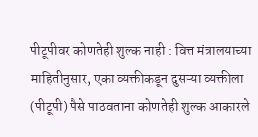पीटूपीवर कोणतेही शुल्क नाही : वित्त मंत्रालयाच्या माहितीनुसार, एका व्यक्तीकडून दुसऱ्या व्यक्तीला (पीटूपी) पैसे पाठवताना कोणतेही शुल्क आकारले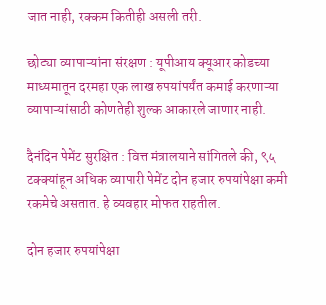जात नाही, रक्कम कितीही असली तरी.

छोट्या व्यापाऱ्यांना संरक्षण : यूपीआय क्यूआर कोडच्या माध्यमातून दरमहा एक लाख रुपयांपर्यंत कमाई करणाऱ्या व्यापाऱ्यांसाठी कोणतेही शुल्क आकारले जाणार नाही.

दैनंदिन पेमेंट सुरक्षित : वित्त मंत्रालयाने सांगितले की, ९५ टक्क्यांहून अधिक व्यापारी पेमेंट दोन हजार रुपयांपेक्षा कमी रकमेचे असतात. हे व्यवहार मोफत राहतील.

दोन हजार रुपयांपेक्षा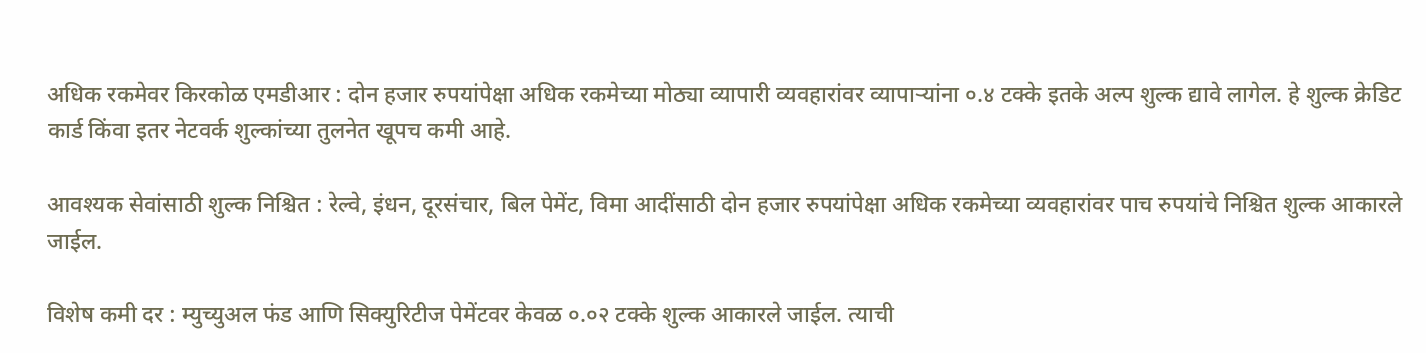अधिक रकमेवर किरकोळ एमडीआर : दोन हजार रुपयांपेक्षा अधिक रकमेच्या मोठ्या व्यापारी व्यवहारांवर व्यापाऱ्यांना ०.४ टक्के इतके अल्प शुल्क द्यावे लागेल. हे शुल्क क्रेडिट कार्ड किंवा इतर नेटवर्क शुल्कांच्या तुलनेत खूपच कमी आहे.

आवश्यक सेवांसाठी शुल्क निश्चित : रेल्वे, इंधन, दूरसंचार, बिल पेमेंट, विमा आदींसाठी दोन हजार रुपयांपेक्षा अधिक रकमेच्या व्यवहारांवर पाच रुपयांचे निश्चित शुल्क आकारले जाईल.

विशेष कमी दर : म्युच्युअल फंड आणि सिक्युरिटीज पेमेंटवर केवळ ०.०२ टक्के शुल्क आकारले जाईल. त्याची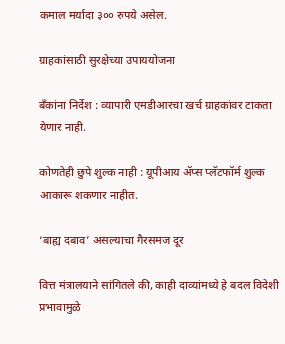कमाल मर्यादा ३०० रुपये असेल.

ग्राहकांसाठी सुरक्षेच्या उपाययोजना

बँकांना निर्देश : व्यापारी एमडीआरचा खर्च ग्राहकांवर टाकता येणार नाही.

कोणतेही छुपे शुल्क नाही : यूपीआय ॲप्स प्लॅटफॉर्म शुल्क आकारू शकणार नाहीत.

‘बाह्य दबाव’ असल्याचा गैरसमज दूर

वित्त मंत्रालयाने सांगितले की, काही दाव्यांमध्ये हे बदल विदेशी प्रभावामुळे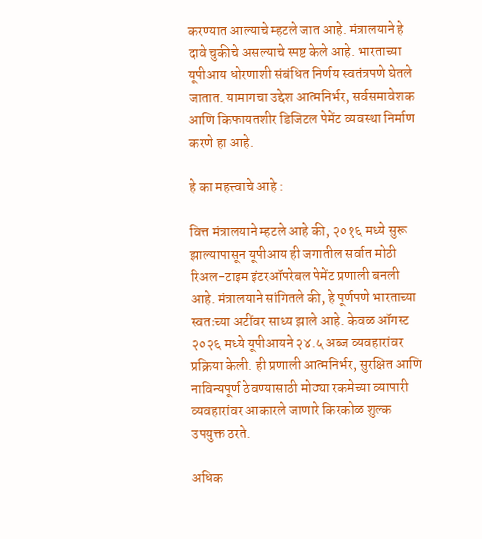करण्यात आल्याचे म्हटले जात आहे. मंत्रालयाने हे दावे चुकीचे असल्याचे स्पष्ट केले आहे. भारताच्या यूपीआय धोरणाशी संबंधित निर्णय स्वतंत्रपणे घेतले जातात. यामागचा उद्देश आत्मनिर्भर, सर्वसमावेशक आणि किफायतशीर डिजिटल पेमेंट व्यवस्था निर्माण करणे हा आहे.

हे का महत्त्वाचे आहे :

वित्त मंत्रालयाने म्हटले आहे की, २०१६ मध्ये सुरू झाल्यापासून यूपीआय ही जगातील सर्वात मोठी रिअल-टाइम इंटरऑपरेबल पेमेंट प्रणाली बनली आहे. मंत्रालयाने सांगितले की, हे पूर्णपणे भारताच्या स्वतःच्या अटींवर साध्य झाले आहे. केवळ ऑगस्ट २०२६ मध्ये यूपीआयने २४.५ अब्ज व्यवहारांवर प्रक्रिया केली. ही प्रणाली आत्मनिर्भर, सुरक्षित आणि नाविन्यपूर्ण ठेवण्यासाठी मोठ्या रकमेच्या व्यापारी व्यवहारांवर आकारले जाणारे किरकोळ शुल्क उपयुक्त ठरते.

अधिक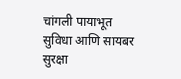चांगली पायाभूत सुविधा आणि सायबर सुरक्षा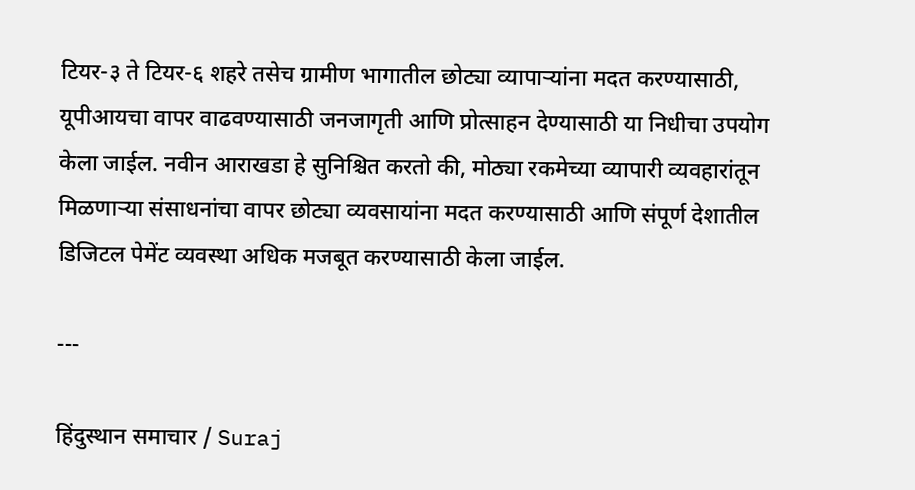टियर-३ ते टियर-६ शहरे तसेच ग्रामीण भागातील छोट्या व्यापाऱ्यांना मदत करण्यासाठी, यूपीआयचा वापर वाढवण्यासाठी जनजागृती आणि प्रोत्साहन देण्यासाठी या निधीचा उपयोग केला जाईल. नवीन आराखडा हे सुनिश्चित करतो की, मोठ्या रकमेच्या व्यापारी व्यवहारांतून मिळणाऱ्या संसाधनांचा वापर छोट्या व्यवसायांना मदत करण्यासाठी आणि संपूर्ण देशातील डिजिटल पेमेंट व्यवस्था अधिक मजबूत करण्यासाठी केला जाईल.

---

हिंदुस्थान समाचार / Suraj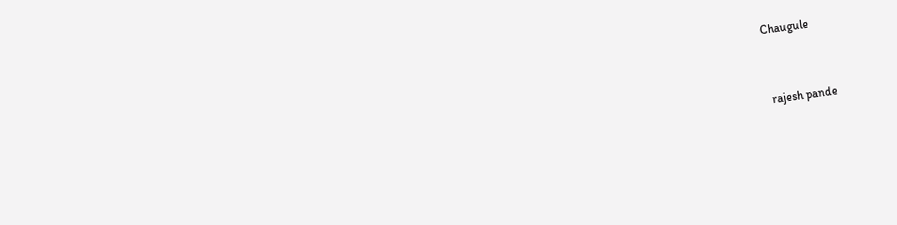Chaugule


 rajesh pande